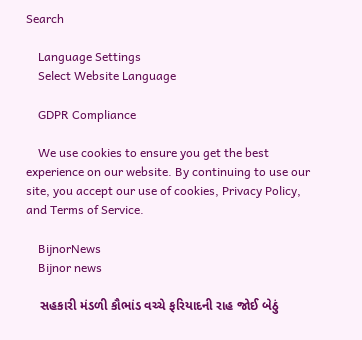Search

    Language Settings
    Select Website Language

    GDPR Compliance

    We use cookies to ensure you get the best experience on our website. By continuing to use our site, you accept our use of cookies, Privacy Policy, and Terms of Service.

    BijnorNews
    Bijnor news

    સહકારી મંડળી કૌભાંડ વચ્ચે ફરિયાદની રાહ જોઈ બેઠું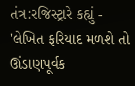તંત્ર:રજિસ્ટ્રારે કહ્યું - 'લેખિત ફરિયાદ મળશે તો ઊંડાણપૂર્વક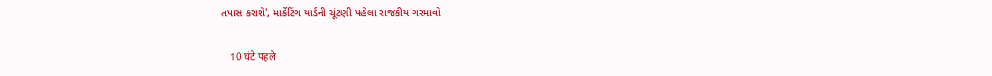તપાસ કરાશે', માર્કેટિંગ યાર્ડની ચૂંટણી પહેલા રાજકીય ગરમાવો

    10 घंटे पहले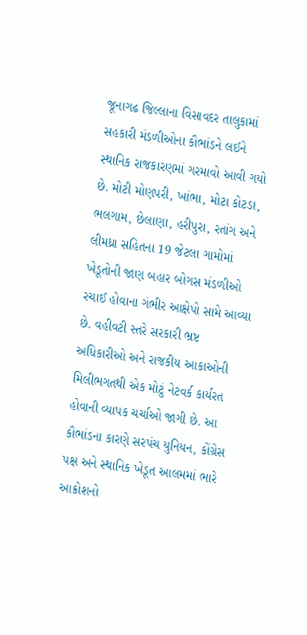જૂનાગઢ જિલ્લાના વિસાવદર તાલુકામાં સહકારી મંડળીઓના કૌભાંડને લઈને સ્થાનિક રાજકારણમાં ગરમાવો આવી ગયો છે. મોટી મોણપરી, ખાંભા, મોટા કોટડા, ભલગામ, છેલાણા, હરીપુરા, રતાંગ અને લીમધ્રા સહિતના 19 જેટલા ગામોમાં ખેડૂતોની જાણ બહાર બોગસ મંડળીઓ રચાઈ હોવાના ગંભીર આક્ષેપો સામે આવ્યા છે. વહીવટી સ્તરે સરકારી ભ્રષ્ટ અધિકારીઓ અને રાજકીય આકાઓની મિલીભગતથી એક મોટું નેટવર્ક કાર્યરત હોવાની વ્યાપક ચર્ચાઓ જાગી છે. આ કૌભાંડના કારણે સરપંચ યુનિયન, કોંગ્રેસ પક્ષ અને સ્થાનિક ખેડૂત આલમમાં ભારે આક્રોશનો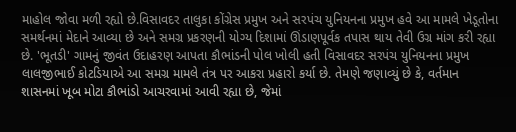માહોલ જોવા મળી રહ્યો છે.વિસાવદર તાલુકા કોંગ્રેસ પ્રમુખ અને સરપંચ યુનિયનના પ્રમુખ હવે આ મામલે ખેડૂતોના સમર્થનમાં મેદાને આવ્યા છે અને સમગ્ર પ્રકરણની યોગ્ય દિશામાં ઊંડાણપૂર્વક તપાસ થાય તેવી ઉગ્ર માંગ કરી રહ્યા છે. 'ભૂતડી' ગામનું જીવંત ઉદાહરણ આપતા કૌભાંડની પોલ ખોલી હતી વિસાવદર સરપંચ યુનિયનના પ્રમુખ લાલજીભાઈ કોટડિયાએ આ સમગ્ર મામલે તંત્ર પર આકરા પ્રહારો કર્યા છે. તેમણે જણાવ્યું છે કે, વર્તમાન શાસનમાં ખૂબ મોટા કૌભાંડો આચરવામાં આવી રહ્યા છે, જેમાં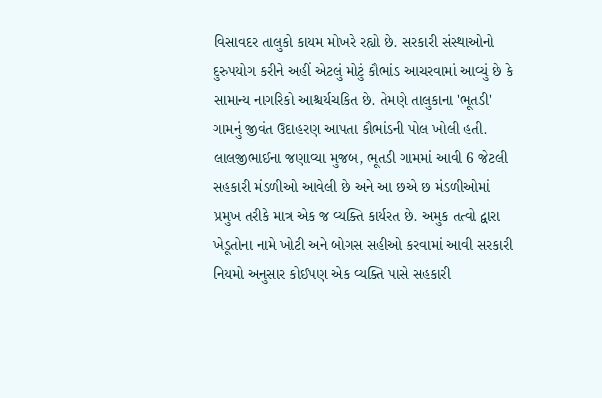વિસાવદર તાલુકો કાયમ મોખરે રહ્યો છે. સરકારી સંસ્થાઓનો દુરુપયોગ કરીને અહીં એટલું મોટું કૌભાંડ આચરવામાં આવ્યું છે કે સામાન્ય નાગરિકો આશ્ચર્યચકિત છે. તેમણે તાલુકાના 'ભૂતડી' ગામનું જીવંત ઉદાહરણ આપતા કૌભાંડની પોલ ખોલી હતી. લાલજીભાઈના જણાવ્યા મુજબ, ભૂતડી ગામમાં આવી 6 જેટલી સહકારી મંડળીઓ આવેલી છે અને આ છએ છ મંડળીઓમાં પ્રમુખ તરીકે માત્ર એક જ વ્યક્તિ કાર્યરત છે. અમુક તત્વો દ્વારા ખેડૂતોના નામે ખોટી અને બોગસ સહીઓ કરવામાં આવી સરકારી નિયમો અનુસાર કોઈપણ એક વ્યક્તિ પાસે સહકારી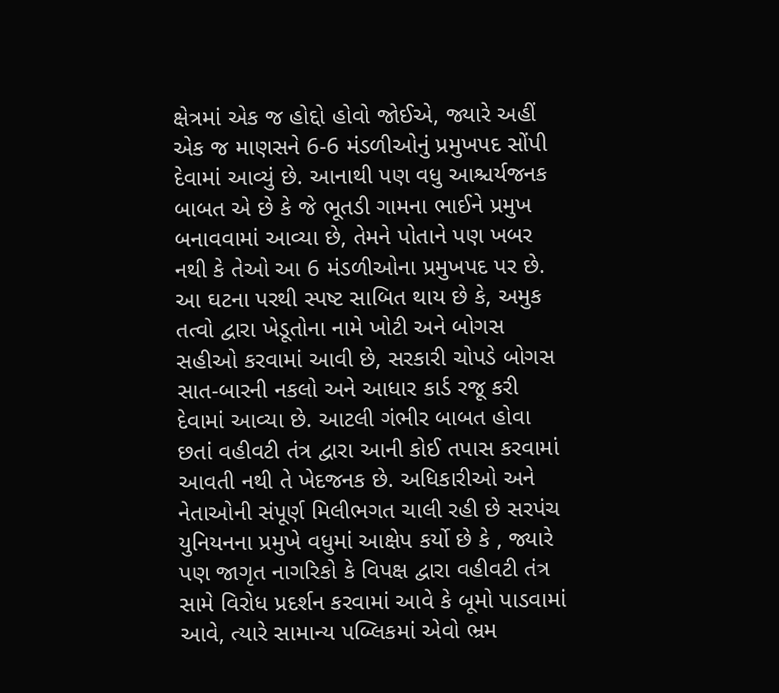ક્ષેત્રમાં એક જ હોદ્દો હોવો જોઈએ, જ્યારે અહીં એક જ માણસને 6-6 મંડળીઓનું પ્રમુખપદ સોંપી દેવામાં આવ્યું છે. આનાથી પણ વધુ આશ્ચર્યજનક બાબત એ છે કે જે ભૂતડી ગામના ભાઈને પ્રમુખ બનાવવામાં આવ્યા છે, તેમને પોતાને પણ ખબર નથી કે તેઓ આ 6 મંડળીઓના પ્રમુખપદ પર છે. આ ઘટના પરથી સ્પષ્ટ સાબિત થાય છે કે, અમુક તત્વો દ્વારા ખેડૂતોના નામે ખોટી અને બોગસ સહીઓ કરવામાં આવી છે, સરકારી ચોપડે બોગસ સાત-બારની નકલો અને આધાર કાર્ડ રજૂ કરી દેવામાં આવ્યા છે. આટલી ગંભીર બાબત હોવા છતાં વહીવટી તંત્ર દ્વારા આની કોઈ તપાસ કરવામાં આવતી નથી તે ખેદજનક છે. અધિકારીઓ અને નેતાઓની સંપૂર્ણ મિલીભગત ચાલી રહી છે સરપંચ યુનિયનના પ્રમુખે વધુમાં આક્ષેપ કર્યો છે કે , જ્યારે પણ જાગૃત નાગરિકો કે વિપક્ષ દ્વારા વહીવટી તંત્ર સામે વિરોધ પ્રદર્શન કરવામાં આવે કે બૂમો પાડવામાં આવે, ત્યારે સામાન્ય પબ્લિકમાં એવો ભ્રમ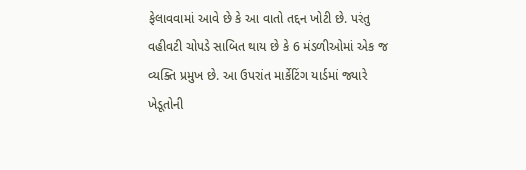ફેલાવવામાં આવે છે કે આ વાતો તદ્દન ખોટી છે. પરંતુ વહીવટી ચોપડે સાબિત થાય છે કે 6 મંડળીઓમાં એક જ વ્યક્તિ પ્રમુખ છે. આ ઉપરાંત માર્કેટિંગ યાર્ડમાં જ્યારે ખેડૂતોની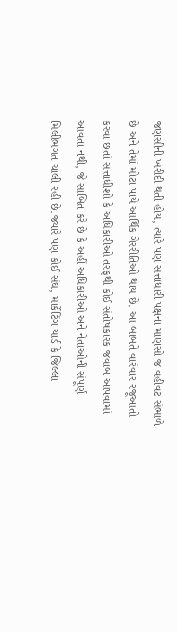જણસીની ખરીદી થતી હોય, ત્યારે પણ સત્તાધારી પક્ષના માણસો જ વહીવટ સંભાળે છે અને તેમાં મોટા પાયે આર્થિક ગેરરીતિઓ થાય છે. આ બાબતે વારંવાર રજૂઆતો કરવા છતાં સત્તાધીશો કે અધિકારીઓ તરફથી કોઈ સંતોષકારક જવાબ આપવામાં આવતા નથી, જે સાબિત કરે છે કે અહીં અધિકારીઓ અને નેતાઓની સંપૂર્ણ મિલીભગત ચાલી રહી છે.જ્યારે પણ કોઈ સંઘ, માર્કેટિંગ યાર્ડ કે જિલ્લા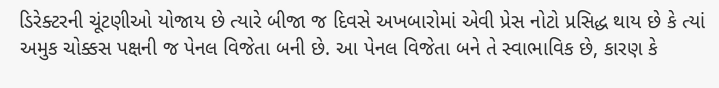ડિરેક્ટરની ચૂંટણીઓ યોજાય છે ત્યારે બીજા જ દિવસે અખબારોમાં એવી પ્રેસ નોટો પ્રસિદ્ધ થાય છે કે ત્યાં અમુક ચોક્કસ પક્ષની જ પેનલ વિજેતા બની છે. આ પેનલ વિજેતા બને તે સ્વાભાવિક છે, કારણ કે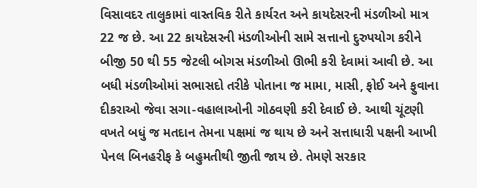વિસાવદર તાલુકામાં વાસ્તવિક રીતે કાર્યરત અને કાયદેસરની મંડળીઓ માત્ર 22 જ છે. આ 22 કાયદેસરની મંડળીઓની સામે સત્તાનો દુરુપયોગ કરીને બીજી 50 થી 55 જેટલી બોગસ મંડળીઓ ઊભી કરી દેવામાં આવી છે. આ બધી મંડળીઓમાં સભાસદો તરીકે પોતાના જ મામા, માસી, ફોઈ અને ફુવાના દીકરાઓ જેવા સગા-વહાલાઓની ગોઠવણી કરી દેવાઈ છે. આથી ચૂંટણી વખતે બધું જ મતદાન તેમના પક્ષમાં જ થાય છે અને સત્તાધારી પક્ષની આખી પેનલ બિનહરીફ કે બહુમતીથી જીતી જાય છે. તેમણે સરકાર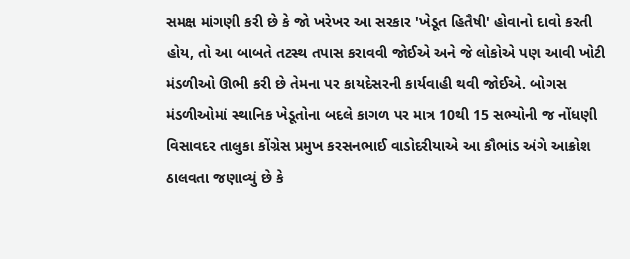સમક્ષ માંગણી કરી છે કે જો ખરેખર આ સરકાર 'ખેડૂત હિતૈષી' હોવાનો દાવો કરતી હોય, તો આ બાબતે તટસ્થ તપાસ કરાવવી જોઈએ અને જે લોકોએ પણ આવી ખોટી મંડળીઓ ઊભી કરી છે તેમના પર કાયદેસરની કાર્યવાહી થવી જોઈએ. બોગસ મંડળીઓમાં સ્થાનિક ખેડૂતોના બદલે કાગળ પર માત્ર 10થી 15 સભ્યોની જ નોંધણી વિસાવદર તાલુકા કોંગ્રેસ પ્રમુખ કરસનભાઈ વાડોદરીયાએ આ કૌભાંડ અંગે આક્રોશ ઠાલવતા જણાવ્યું છે કે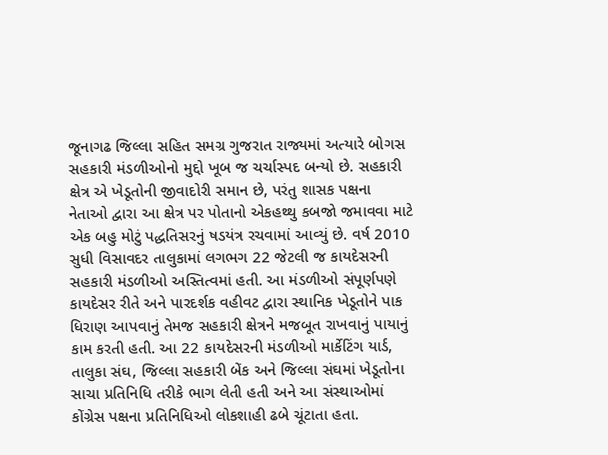જૂનાગઢ જિલ્લા સહિત સમગ્ર ગુજરાત રાજ્યમાં અત્યારે બોગસ સહકારી મંડળીઓનો મુદ્દો ખૂબ જ ચર્ચાસ્પદ બન્યો છે. સહકારી ક્ષેત્ર એ ખેડૂતોની જીવાદોરી સમાન છે, પરંતુ શાસક પક્ષના નેતાઓ દ્વારા આ ક્ષેત્ર પર પોતાનો એકહથ્થુ કબજો જમાવવા માટે એક બહુ મોટું પદ્ધતિસરનું ષડયંત્ર રચવામાં આવ્યું છે. વર્ષ 2010 સુધી વિસાવદર તાલુકામાં લગભગ 22 જેટલી જ કાયદેસરની સહકારી મંડળીઓ અસ્તિત્વમાં હતી. આ મંડળીઓ સંપૂર્ણપણે કાયદેસર રીતે અને પારદર્શક વહીવટ દ્વારા સ્થાનિક ખેડૂતોને પાક ધિરાણ આપવાનું તેમજ સહકારી ક્ષેત્રને મજબૂત રાખવાનું પાયાનું કામ કરતી હતી. આ 22 કાયદેસરની મંડળીઓ માર્કેટિંગ યાર્ડ, તાલુકા સંઘ, જિલ્લા સહકારી બેંક અને જિલ્લા સંઘમાં ખેડૂતોના સાચા પ્રતિનિધિ તરીકે ભાગ લેતી હતી અને આ સંસ્થાઓમાં કોંગ્રેસ પક્ષના પ્રતિનિધિઓ લોકશાહી ઢબે ચૂંટાતા હતા.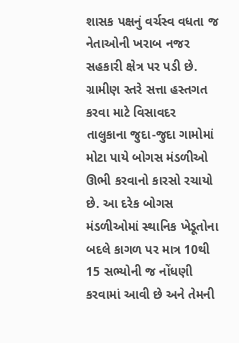શાસક પક્ષનું વર્ચસ્વ વધતા જ નેતાઓની ખરાબ નજર સહકારી ક્ષેત્ર પર પડી છે. ગ્રામીણ સ્તરે સત્તા હસ્તગત કરવા માટે વિસાવદર તાલુકાના જુદા-જુદા ગામોમાં મોટા પાયે બોગસ મંડળીઓ ઊભી કરવાનો કારસો રચાયો છે. આ દરેક બોગસ મંડળીઓમાં સ્થાનિક ખેડૂતોના બદલે કાગળ પર માત્ર 10થી 15 સભ્યોની જ નોંધણી કરવામાં આવી છે અને તેમની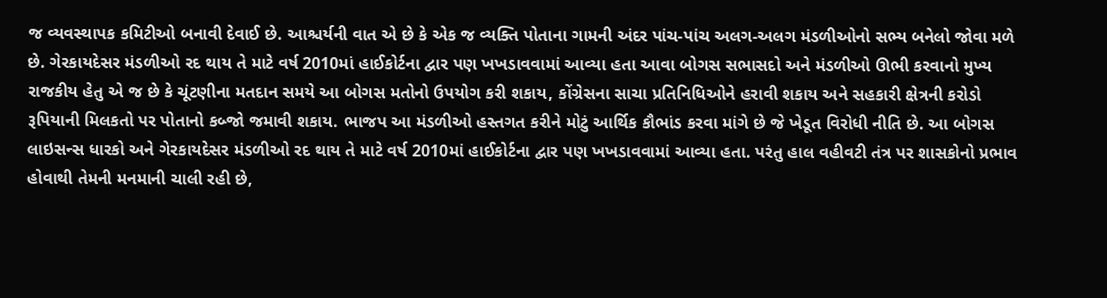જ વ્યવસ્થાપક કમિટીઓ બનાવી દેવાઈ છે. આશ્ચર્યની વાત એ છે કે એક જ વ્યક્તિ પોતાના ગામની અંદર પાંચ-પાંચ અલગ-અલગ મંડળીઓનો સભ્ય બનેલો જોવા મળે છે. ગેરકાયદેસર મંડળીઓ રદ થાય તે માટે વર્ષ 2010માં હાઈકોર્ટના દ્વાર પણ ખખડાવવામાં આવ્યા હતા આવા બોગસ સભાસદો અને મંડળીઓ ઊભી કરવાનો મુખ્ય રાજકીય હેતુ એ જ છે કે ચૂંટણીના મતદાન સમયે આ બોગસ મતોનો ઉપયોગ કરી શકાય, કોંગ્રેસના સાચા પ્રતિનિધિઓને હરાવી શકાય અને સહકારી ક્ષેત્રની કરોડો રૂપિયાની મિલકતો પર પોતાનો કબ્જો જમાવી શકાય. ભાજપ આ મંડળીઓ હસ્તગત કરીને મોટું આર્થિક કૌભાંડ કરવા માંગે છે જે ખેડૂત વિરોધી નીતિ છે. આ બોગસ લાઇસન્સ ધારકો અને ગેરકાયદેસર મંડળીઓ રદ થાય તે માટે વર્ષ 2010માં હાઈકોર્ટના દ્વાર પણ ખખડાવવામાં આવ્યા હતા. પરંતુ હાલ વહીવટી તંત્ર પર શાસકોનો પ્રભાવ હોવાથી તેમની મનમાની ચાલી રહી છે,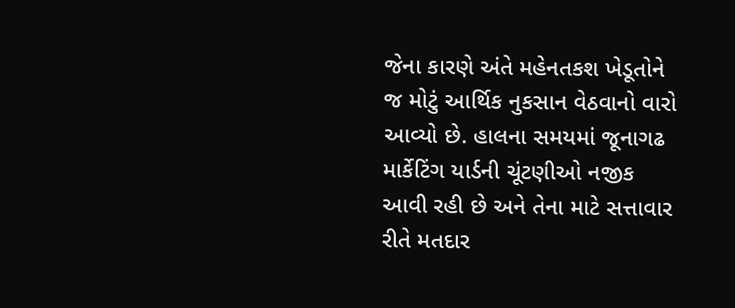જેના કારણે અંતે મહેનતકશ ખેડૂતોને જ મોટું આર્થિક નુકસાન વેઠવાનો વારો આવ્યો છે. હાલના સમયમાં જૂનાગઢ માર્કેટિંગ યાર્ડની ચૂંટણીઓ નજીક આવી રહી છે અને તેના માટે સત્તાવાર રીતે મતદાર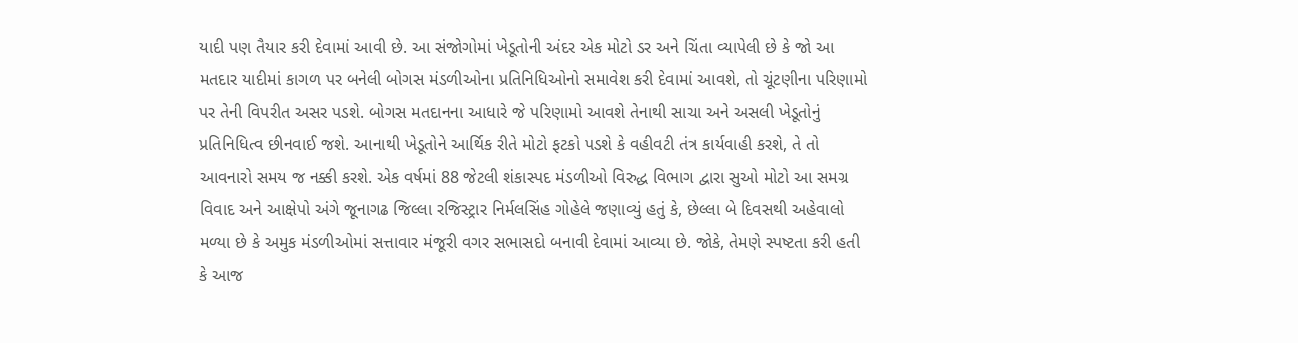યાદી પણ તૈયાર કરી દેવામાં આવી છે. આ સંજોગોમાં ખેડૂતોની અંદર એક મોટો ડર અને ચિંતા વ્યાપેલી છે કે જો આ મતદાર યાદીમાં કાગળ પર બનેલી બોગસ મંડળીઓના પ્રતિનિધિઓનો સમાવેશ કરી દેવામાં આવશે, તો ચૂંટણીના પરિણામો પર તેની વિપરીત અસર પડશે. બોગસ મતદાનના આધારે જે પરિણામો આવશે તેનાથી સાચા અને અસલી ખેડૂતોનું પ્રતિનિધિત્વ છીનવાઈ જશે. આનાથી ખેડૂતોને આર્થિક રીતે મોટો ફટકો પડશે કે વહીવટી તંત્ર કાર્યવાહી કરશે, તે તો આવનારો સમય જ નક્કી કરશે. એક વર્ષમાં 88 જેટલી શંકાસ્પદ મંડળીઓ વિરુદ્ધ વિભાગ દ્વારા સુઓ મોટો આ સમગ્ર વિવાદ અને આક્ષેપો અંગે જૂનાગઢ જિલ્લા રજિસ્ટ્રાર નિર્મલસિંહ ગોહેલે જણાવ્યું હતું કે, છેલ્લા બે દિવસથી અહેવાલો મળ્યા છે કે અમુક મંડળીઓમાં સત્તાવાર મંજૂરી વગર સભાસદો બનાવી દેવામાં આવ્યા છે. જોકે, તેમણે સ્પષ્ટતા કરી હતી કે આજ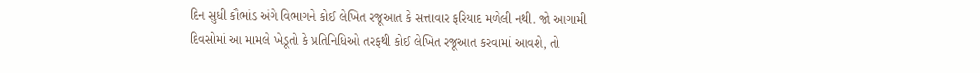દિન સુધી કૌભાંડ અંગે વિભાગને કોઈ લેખિત રજૂઆત કે સત્તાવાર ફરિયાદ મળેલી નથી. જો આગામી દિવસોમાં આ મામલે ખેડૂતો કે પ્રતિનિધિઓ તરફથી કોઈ લેખિત રજૂઆત કરવામાં આવશે, તો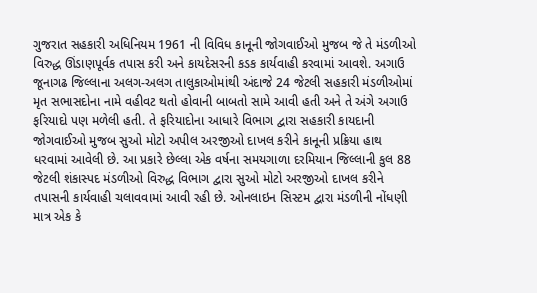ગુજરાત સહકારી અધિનિયમ 1961 ની વિવિધ કાનૂની જોગવાઈઓ મુજબ જે તે મંડળીઓ વિરુદ્ધ ઊંડાણપૂર્વક તપાસ કરી અને કાયદેસરની કડક કાર્યવાહી કરવામાં આવશે. અગાઉ જૂનાગઢ જિલ્લાના અલગ-અલગ તાલુકાઓમાંથી અંદાજે 24 જેટલી સહકારી મંડળીઓમાં મૃત સભાસદોના નામે વહીવટ થતો હોવાની બાબતો સામે આવી હતી અને તે અંગે અગાઉ ફરિયાદો પણ મળેલી હતી. તે ફરિયાદોના આધારે વિભાગ દ્વારા સહકારી કાયદાની જોગવાઈઓ મુજબ સુઓ મોટો અપીલ અરજીઓ દાખલ કરીને કાનૂની પ્રક્રિયા હાથ ધરવામાં આવેલી છે. આ પ્રકારે છેલ્લા એક વર્ષના સમયગાળા દરમિયાન જિલ્લાની કુલ 88 જેટલી શંકાસ્પદ મંડળીઓ વિરુદ્ધ વિભાગ દ્વારા સુઓ મોટો અરજીઓ દાખલ કરીને તપાસની કાર્યવાહી ચલાવવામાં આવી રહી છે. ઓનલાઇન સિસ્ટમ દ્વારા મંડળીની નોંધણી માત્ર એક કે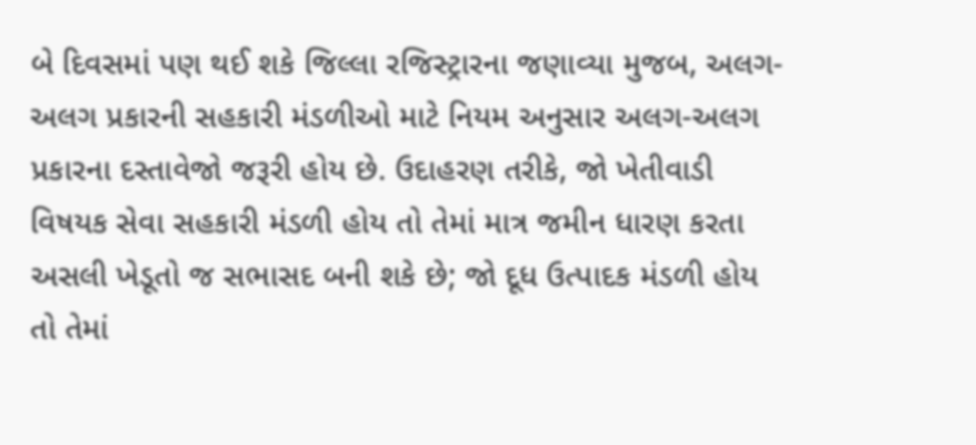બે દિવસમાં પણ થઈ શકે જિલ્લા રજિસ્ટ્રારના જણાવ્યા મુજબ, અલગ-અલગ પ્રકારની સહકારી મંડળીઓ માટે નિયમ અનુસાર અલગ-અલગ પ્રકારના દસ્તાવેજો જરૂરી હોય છે. ઉદાહરણ તરીકે, જો ખેતીવાડી વિષયક સેવા સહકારી મંડળી હોય તો તેમાં માત્ર જમીન ધારણ કરતા અસલી ખેડૂતો જ સભાસદ બની શકે છે; જો દૂધ ઉત્પાદક મંડળી હોય તો તેમાં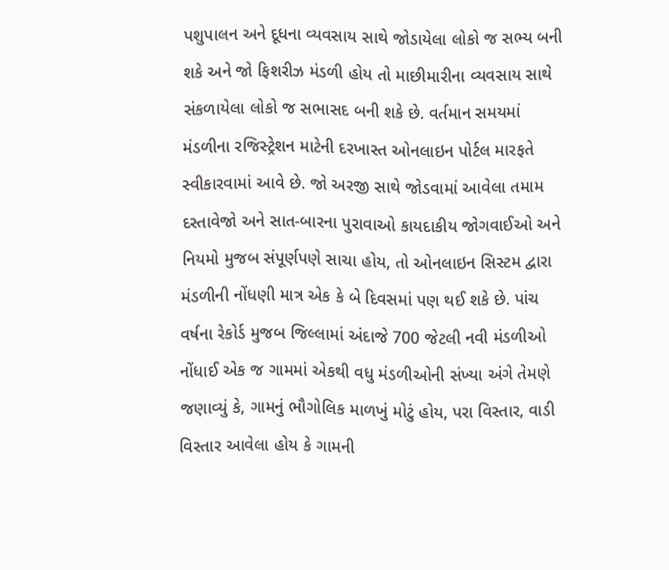પશુપાલન અને દૂધના વ્યવસાય સાથે જોડાયેલા લોકો જ સભ્ય બની શકે અને જો ફિશરીઝ મંડળી હોય તો માછીમારીના વ્યવસાય સાથે સંકળાયેલા લોકો જ સભાસદ બની શકે છે. વર્તમાન સમયમાં મંડળીના રજિસ્ટ્રેશન માટેની દરખાસ્ત ઓનલાઇન પોર્ટલ મારફતે સ્વીકારવામાં આવે છે. જો અરજી સાથે જોડવામાં આવેલા તમામ દસ્તાવેજો અને સાત-બારના પુરાવાઓ કાયદાકીય જોગવાઈઓ અને નિયમો મુજબ સંપૂર્ણપણે સાચા હોય, તો ઓનલાઇન સિસ્ટમ દ્વારા મંડળીની નોંધણી માત્ર એક કે બે દિવસમાં પણ થઈ શકે છે. પાંચ વર્ષના રેકોર્ડ મુજબ જિલ્લામાં અંદાજે 700 જેટલી નવી મંડળીઓ નોંધાઈ એક જ ગામમાં એકથી વધુ મંડળીઓની સંખ્યા અંગે તેમણે જણાવ્યું કે, ગામનું ભૌગોલિક માળખું મોટું હોય, પરા વિસ્તાર, વાડી વિસ્તાર આવેલા હોય કે ગામની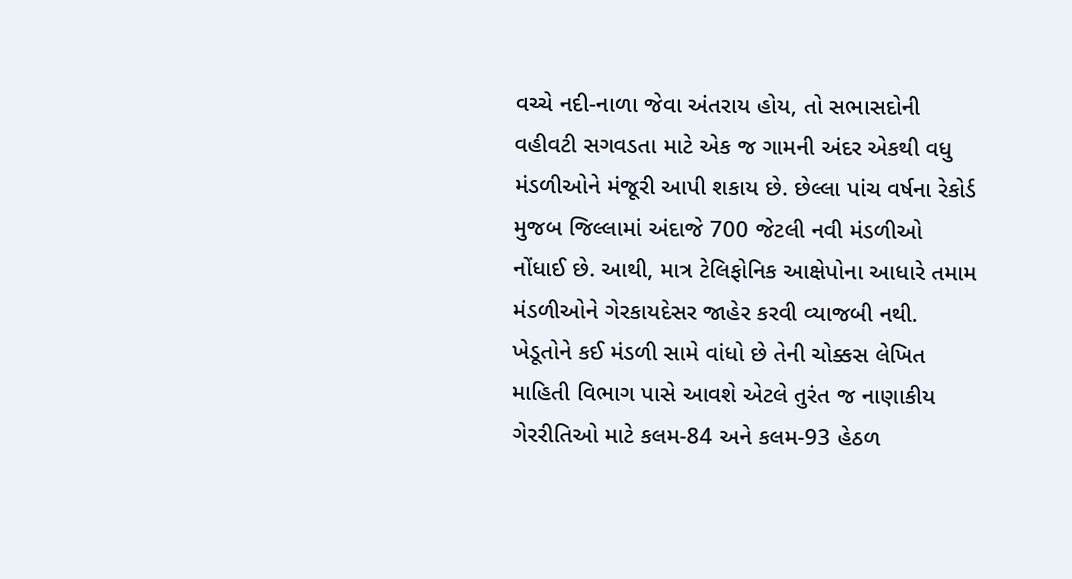વચ્ચે નદી-નાળા જેવા અંતરાય હોય, તો સભાસદોની વહીવટી સગવડતા માટે એક જ ગામની અંદર એકથી વધુ મંડળીઓને મંજૂરી આપી શકાય છે. છેલ્લા પાંચ વર્ષના રેકોર્ડ મુજબ જિલ્લામાં અંદાજે 700 જેટલી નવી મંડળીઓ નોંધાઈ છે. આથી, માત્ર ટેલિફોનિક આક્ષેપોના આધારે તમામ મંડળીઓને ગેરકાયદેસર જાહેર કરવી વ્યાજબી નથી. ખેડૂતોને કઈ મંડળી સામે વાંધો છે તેની ચોક્કસ લેખિત માહિતી વિભાગ પાસે આવશે એટલે તુરંત જ નાણાકીય ગેરરીતિઓ માટે કલમ-84 અને કલમ-93 હેઠળ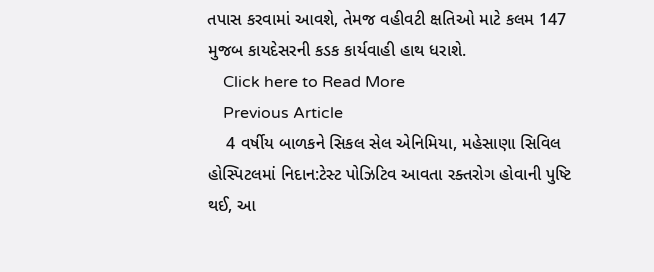તપાસ કરવામાં આવશે, તેમજ વહીવટી ક્ષતિઓ માટે કલમ 147 મુજબ કાયદેસરની કડક કાર્યવાહી હાથ ધરાશે.
    Click here to Read More
    Previous Article
    4 વર્ષીય બાળકને સિકલ સેલ એનિમિયા, મહેસાણા સિવિલ હોસ્પિટલમાં નિદાન:ટેસ્ટ પોઝિટિવ આવતા રક્તરોગ હોવાની પુષ્ટિ થઈ, આ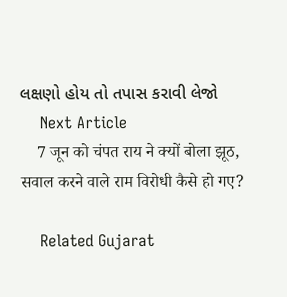લક્ષણો હોય તો તપાસ કરાવી લેજો
    Next Article
    7 जून को चंपत राय ने क्यों बोला झूठ, सवाल करने वाले राम विरोधी कैसे हो गए?

    Related Gujarat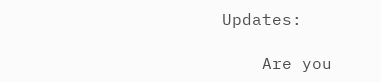Updates:

    Are you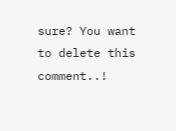sure? You want to delete this comment..!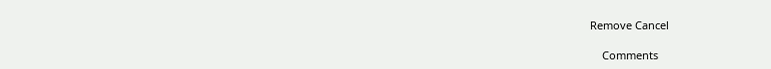Remove Cancel

    Comments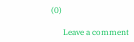(0)

      Leave a comment